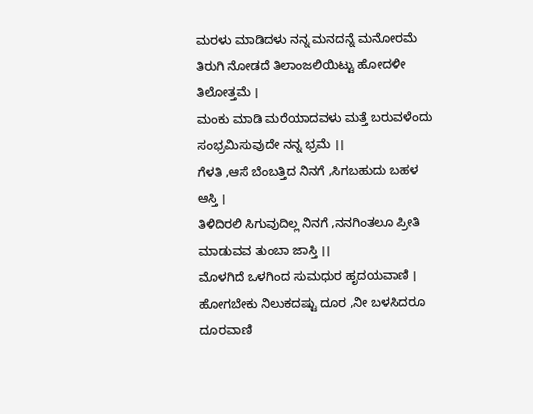ಮರಳು ಮಾಡಿದಳು ನನ್ನ ಮನದನ್ನೆ ಮನೋರಮೆ
ತಿರುಗಿ ನೋಡದೆ ತಿಲಾಂಜಲಿಯಿಟ್ಟು ಹೋದಳೀ ತಿಲೋತ್ತಮೆ ।
ಮಂಕು ಮಾಡಿ ಮರೆಯಾದವಳು ಮತ್ತೆ ಬರುವಳೆಂದು
ಸಂಭ್ರಮಿಸುವುದೇ ನನ್ನ ಭ್ರಮೆ ।।
ಗೆಳತಿ ,ಆಸೆ ಬೆಂಬತ್ತಿದ ನಿನಗೆ ,ಸಿಗಬಹುದು ಬಹಳ ಆಸ್ತಿ ।
ತಿಳಿದಿರಲಿ ಸಿಗುವುದಿಲ್ಲ ನಿನಗೆ ,ನನಗಿಂತಲೂ ಪ್ರೀತಿ ಮಾಡುವವ ತುಂಬಾ ಜಾಸ್ತಿ ।।
ಮೊಳಗಿದೆ ಒಳಗಿಂದ ಸುಮಧುರ ಹೃದಯವಾಣಿ ।
ಹೋಗಬೇಕು ನಿಲುಕದಷ್ಟು ದೂರ ,ನೀ ಬಳಸಿದರೂ ದೂರವಾಣಿ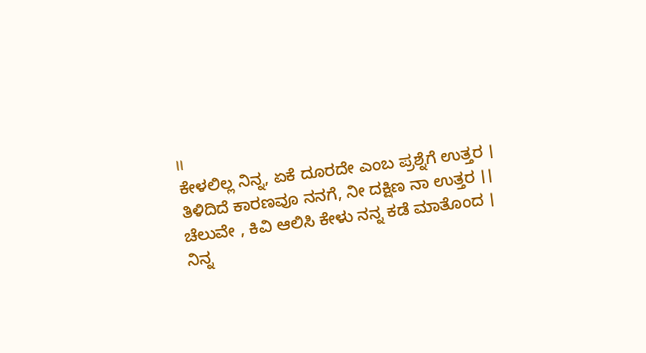।।
ಕೇಳಲಿಲ್ಲ ನಿನ್ನ, ಏಕೆ ದೂರದೇ ಎಂಬ ಪ್ರಶ್ನೆಗೆ ಉತ್ತರ ।
ತಿಳಿದಿದೆ ಕಾರಣವೂ ನನಗೆ, ನೀ ದಕ್ಷಿಣ ನಾ ಉತ್ತರ ।।
ಚೆಲುವೇ , ಕಿವಿ ಆಲಿಸಿ ಕೇಳು ನನ್ನ ಕಡೆ ಮಾತೊಂದ ।
ನಿನ್ನ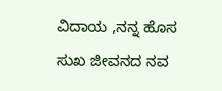ವಿದಾಯ ,ನನ್ನ ಹೊಸ ಸುಖ ಜೀವನದ ನವ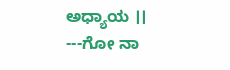ಅಧ್ಯಾಯ ।।
---ಗೋ ನಾ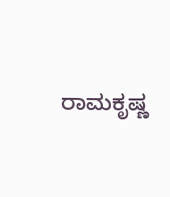ರಾಮಕೃಷ್ಣ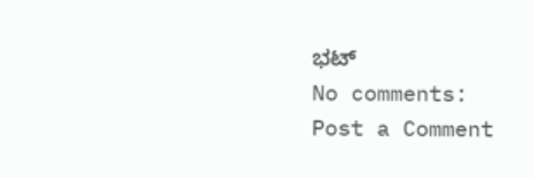ಭಟ್
No comments:
Post a Comment